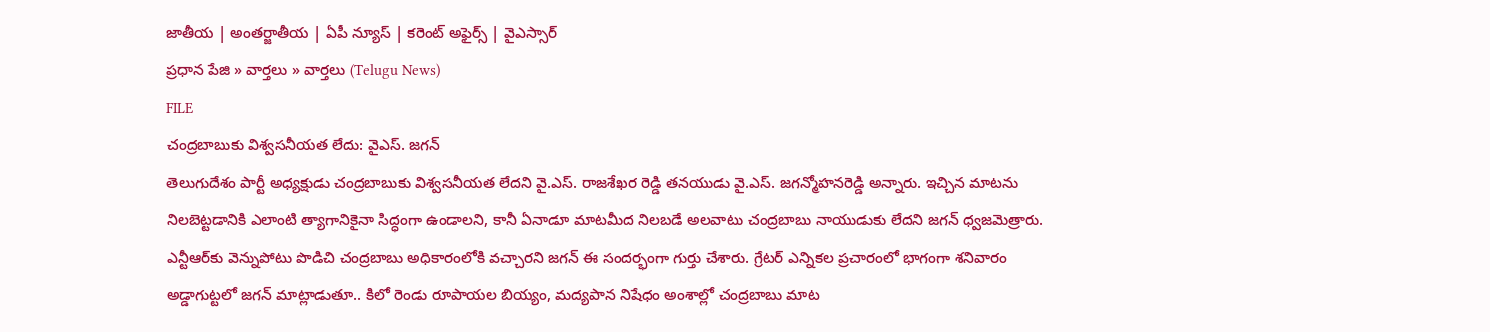జాతీయ | అంతర్జాతీయ | ఏపీ న్యూస్ | కరెంట్ అఫైర్స్ | వైఎస్సార్
ప్రధాన పేజి » వార్తలు » వార్తలు (Telugu News)
FILE
చంద్రబాబుకు విశ్వసనీయత లేదు: వైఎస్. జగన్
తెలుగుదేశం పార్టీ అధ్యక్షుడు చంద్రబాబుకు విశ్వసనీయత లేదని వై.ఎస్. రాజశేఖర రెడ్డి తనయుడు వై.ఎస్. జగన్మోహనరెడ్డి అన్నారు. ఇచ్చిన మాటను నిలబెట్టడానికి ఎలాంటి త్యాగానికైనా సిద్ధంగా ఉండాలని, కానీ ఏనాడూ మాటమీద నిలబడే అలవాటు చంద్రబాబు నాయుడుకు లేదని జగన్ ధ్వజమెత్రారు. ఎన్టీఆర్‌కు వెన్నుపోటు పొడిచి చంద్రబాబు అధికారంలోకి వచ్చారని జగన్ ఈ సందర్భంగా గుర్తు చేశారు. గ్రేటర్ ఎన్నికల ప్రచారంలో భాగంగా శనివారం అడ్డాగుట్టలో జగన్ మాట్లాడుతూ.. కిలో రెండు రూపాయల బియ్యం, మద్యపాన నిషేధం అంశాల్లో చంద్రబాబు మాట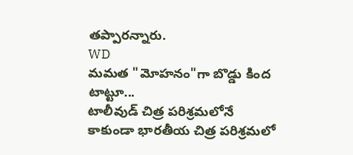తప్పారన్నారు.
WD
మమత "మోహనం"గా బొడ్డు కింద టాట్టూ...
టాలీవుడ్ చిత్ర పరిశ్రమలోనే కాకుండా భారతీయ చిత్ర పరిశ్రమలో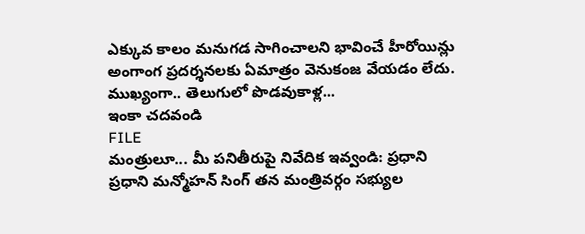ఎక్కువ కాలం మనుగడ సాగించాలని భావించే హీరోయిన్లు అంగాంగ ప్రదర్శనలకు ఏమాత్రం వెనుకంజ వేయడం లేదు. ముఖ్యంగా.. తెలుగులో పొడవుకాళ్ల...
ఇంకా చదవండి
FILE
మంత్రులూ... మీ పనితీరుపై నివేదిక ఇవ్వండి: ప్రధాని
ప్రధాని మన్మోహన్ సింగ్ తన మంత్రివర్గం సభ్యుల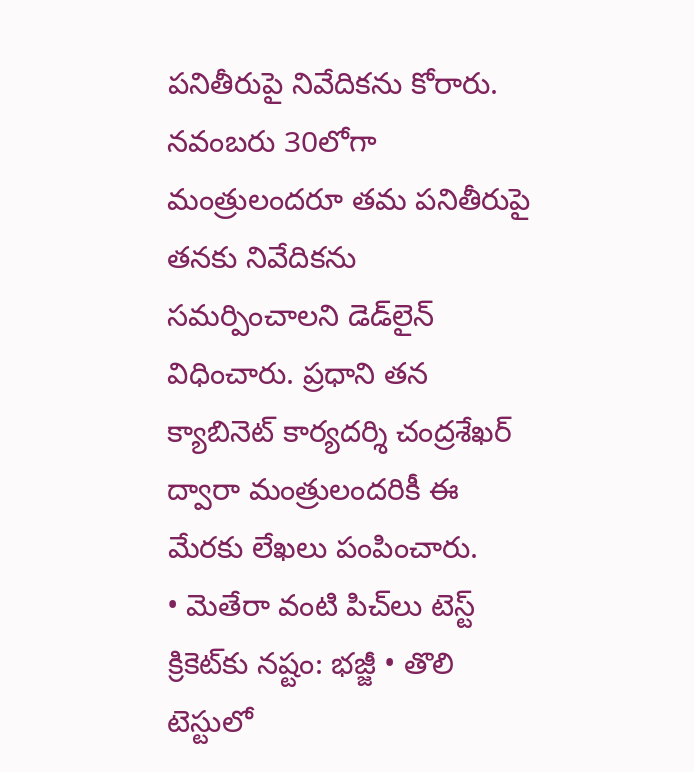పనితీరుపై నివేదికను కోరారు. నవంబరు 30లోగా మంత్రులందరూ తమ పనితీరుపై తనకు నివేదికను సమర్పించాలని డెడ్‌లైన్ విధించారు. ప్రధాని తన క్యాబినెట్ కార్యదర్శి చంద్రశేఖర్ ద్వారా మంత్రులందరికీ ఈ మేరకు లేఖలు పంపించారు.
• మెతేరా వంటి పిచ్‌లు టెస్ట్ క్రికెట్‌కు నష్టం: భజ్జీ • తొలి టెస్టులో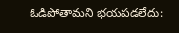ఓడిపోతామని భయపడలేదు: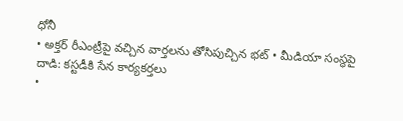ధోనీ
• అక్తర్ రీఎంట్రీపై వచ్చిన వార్తలను తోసిపుచ్చిన భట్ • మీడియా సంస్థపై దాడి: కస్టడీకి సేన కార్యకర్తలు
•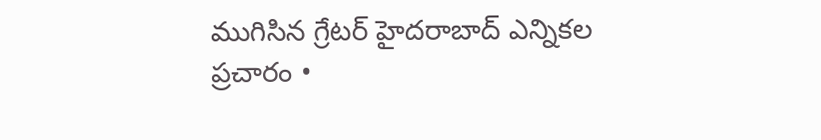ముగిసిన గ్రేటర్ హైదరాబాద్ ఎన్నికల ప్రచారం •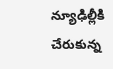న్యూఢిల్లీకి చేరుకున్న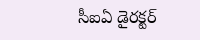సీఐఏ డైరక్టర్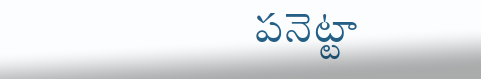పనెట్టా